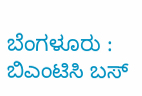ಬೆಂಗಳೂರು : ಬಿಎಂಟಿಸಿ ಬಸ್‌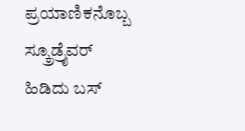ಪ್ರಯಾಣಿಕನೊಬ್ಬ ಸ್ಕ್ರೂಡ್ರೈವರ್‌ ಹಿಡಿದು ಬಸ್‌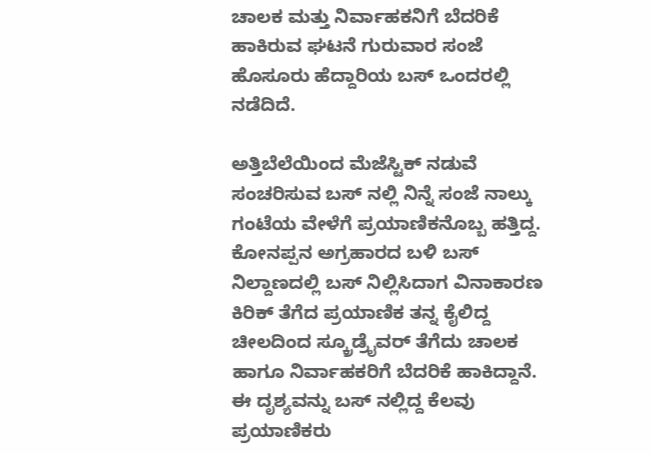ಚಾಲಕ ಮತ್ತು ನಿರ್ವಾಹಕನಿಗೆ ಬೆದರಿಕೆ ಹಾಕಿರುವ ಘಟನೆ ಗುರುವಾರ ಸಂಜೆ ಹೊಸೂರು ಹೆದ್ದಾರಿಯ ಬಸ್ ಒಂದರಲ್ಲಿ ನಡೆದಿದೆ.

ಅತ್ತಿಬೆಲೆಯಿಂದ ಮೆಜೆಸ್ಟಿಕ್‌ ನಡುವೆ ಸಂಚರಿಸುವ ಬಸ್‌ ನಲ್ಲಿ ನಿನ್ನೆ ಸಂಜೆ ನಾಲ್ಕು ಗಂಟೆಯ ವೇಳೆಗೆ ಪ್ರಯಾಣಿಕನೊಬ್ಬ ಹತ್ತಿದ್ದ. ಕೋನಪ್ಪನ ಅಗ್ರಹಾರದ ಬಳಿ ಬಸ್‌ ನಿಲ್ದಾಣದಲ್ಲಿ ಬಸ್‌ ನಿಲ್ಲಿಸಿದಾಗ ವಿನಾಕಾರಣ ಕಿರಿಕ್‌ ತೆಗೆದ ಪ್ರಯಾಣಿಕ ತನ್ನ ಕೈಲಿದ್ದ ಚೀಲದಿಂದ ಸ್ಕ್ರೂಡ್ರೈವರ್‌ ತೆಗೆದು ಚಾಲಕ ಹಾಗೂ ನಿರ್ವಾಹಕರಿಗೆ ಬೆದರಿಕೆ ಹಾಕಿದ್ದಾನೆ. ಈ ದೃಶ್ಯವನ್ನು ಬಸ್‌ ನಲ್ಲಿದ್ದ ಕೆಲವು ಪ್ರಯಾಣಿಕರು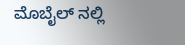ಮೊಬೈಲ್‌ ನಲ್ಲಿ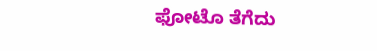ಫೋಟೊ ತೆಗೆದು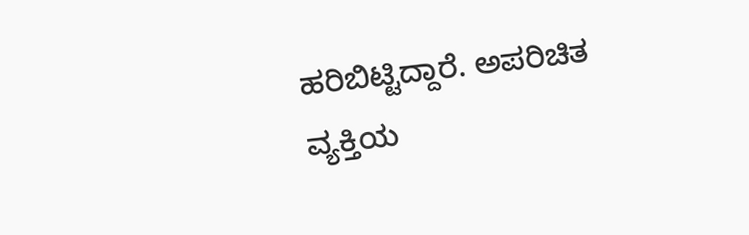ಹರಿಬಿಟ್ಟಿದ್ದಾರೆ. ಅಪರಿಚಿತ ವ್ಯಕ್ತಿಯ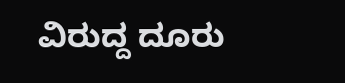ವಿರುದ್ದ ದೂರು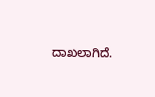ದಾಖಲಾಗಿದೆ.